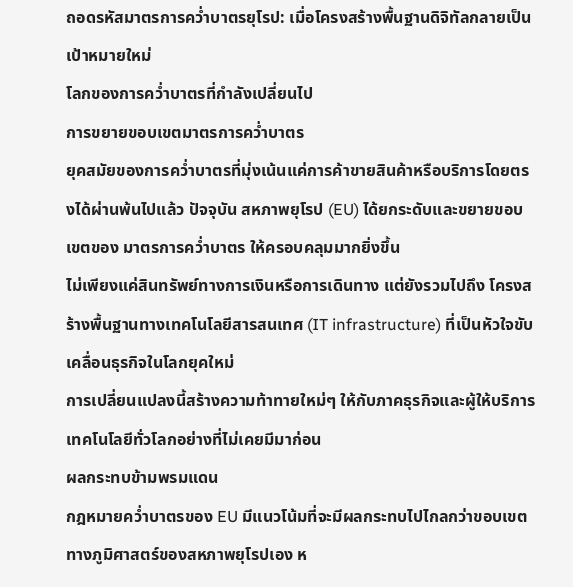ถอดรหัสมาตรการคว่ำบาตรยุโรป: เมื่อโครงสร้างพื้นฐานดิจิทัลกลายเป็นเป้าหมายใหม่
โลกของการคว่ำบาตรที่กำลังเปลี่ยนไป
การขยายขอบเขตมาตรการคว่ำบาตร
ยุคสมัยของการคว่ำบาตรที่มุ่งเน้นแค่การค้าขายสินค้าหรือบริการโดยตรงได้ผ่านพ้นไปแล้ว ปัจจุบัน สหภาพยุโรป (EU) ได้ยกระดับและขยายขอบเขตของ มาตรการคว่ำบาตร ให้ครอบคลุมมากยิ่งขึ้น
ไม่เพียงแค่สินทรัพย์ทางการเงินหรือการเดินทาง แต่ยังรวมไปถึง โครงสร้างพื้นฐานทางเทคโนโลยีสารสนเทศ (IT infrastructure) ที่เป็นหัวใจขับเคลื่อนธุรกิจในโลกยุคใหม่
การเปลี่ยนแปลงนี้สร้างความท้าทายใหม่ๆ ให้กับภาคธุรกิจและผู้ให้บริการเทคโนโลยีทั่วโลกอย่างที่ไม่เคยมีมาก่อน
ผลกระทบข้ามพรมแดน
กฎหมายคว่ำบาตรของ EU มีแนวโน้มที่จะมีผลกระทบไปไกลกว่าขอบเขตทางภูมิศาสตร์ของสหภาพยุโรปเอง ห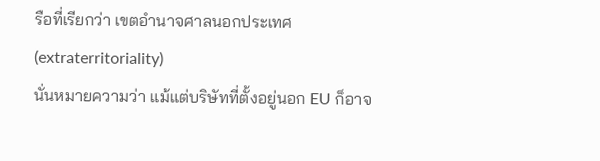รือที่เรียกว่า เขตอำนาจศาลนอกประเทศ (extraterritoriality)
นั่นหมายความว่า แม้แต่บริษัทที่ตั้งอยู่นอก EU ก็อาจ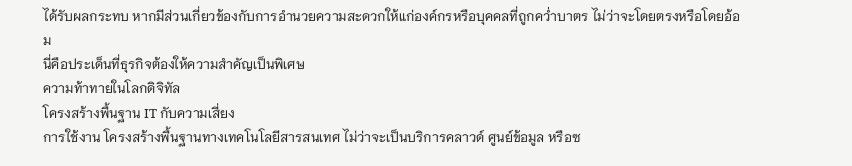ได้รับผลกระทบ หากมีส่วนเกี่ยวข้องกับการอำนวยความสะดวกให้แก่องค์กรหรือบุคคลที่ถูกคว่ำบาตร ไม่ว่าจะโดยตรงหรือโดยอ้อม
นี่คือประเด็นที่ธุรกิจต้องให้ความสำคัญเป็นพิเศษ
ความท้าทายในโลกดิจิทัล
โครงสร้างพื้นฐาน IT กับความเสี่ยง
การใช้งาน โครงสร้างพื้นฐานทางเทคโนโลยีสารสนเทศ ไม่ว่าจะเป็นบริการคลาวด์ ศูนย์ข้อมูล หรือซ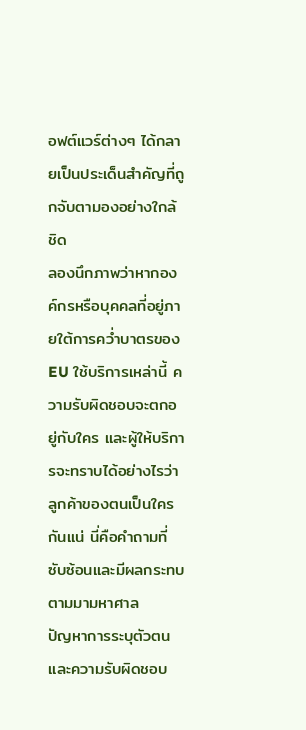อฟต์แวร์ต่างๆ ได้กลายเป็นประเด็นสำคัญที่ถูกจับตามองอย่างใกล้ชิด
ลองนึกภาพว่าหากองค์กรหรือบุคคลที่อยู่ภายใต้การคว่ำบาตรของ EU ใช้บริการเหล่านี้ ความรับผิดชอบจะตกอยู่กับใคร และผู้ให้บริการจะทราบได้อย่างไรว่าลูกค้าของตนเป็นใครกันแน่ นี่คือคำถามที่ซับซ้อนและมีผลกระทบตามมามหาศาล
ปัญหาการระบุตัวตนและความรับผิดชอบ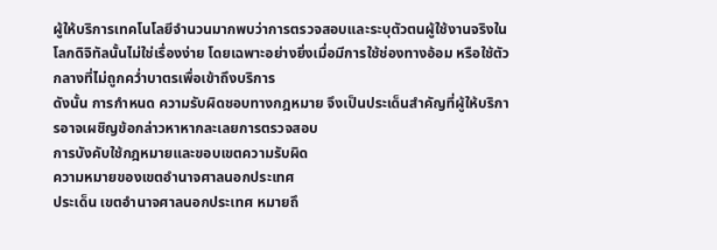ผู้ให้บริการเทคโนโลยีจำนวนมากพบว่าการตรวจสอบและระบุตัวตนผู้ใช้งานจริงในโลกดิจิทัลนั้นไม่ใช่เรื่องง่าย โดยเฉพาะอย่างยิ่งเมื่อมีการใช้ช่องทางอ้อม หรือใช้ตัวกลางที่ไม่ถูกคว่ำบาตรเพื่อเข้าถึงบริการ
ดังนั้น การกำหนด ความรับผิดชอบทางกฎหมาย จึงเป็นประเด็นสำคัญที่ผู้ให้บริการอาจเผชิญข้อกล่าวหาหากละเลยการตรวจสอบ
การบังคับใช้กฎหมายและขอบเขตความรับผิด
ความหมายของเขตอำนาจศาลนอกประเทศ
ประเด็น เขตอำนาจศาลนอกประเทศ หมายถึ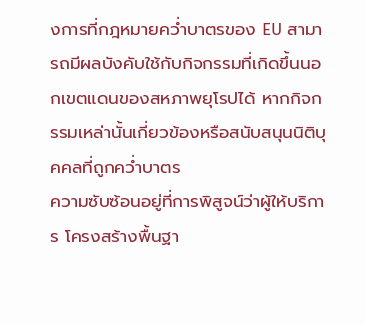งการที่กฎหมายคว่ำบาตรของ EU สามารถมีผลบังคับใช้กับกิจกรรมที่เกิดขึ้นนอกเขตแดนของสหภาพยุโรปได้ หากกิจกรรมเหล่านั้นเกี่ยวข้องหรือสนับสนุนนิติบุคคลที่ถูกคว่ำบาตร
ความซับซ้อนอยู่ที่การพิสูจน์ว่าผู้ให้บริการ โครงสร้างพื้นฐา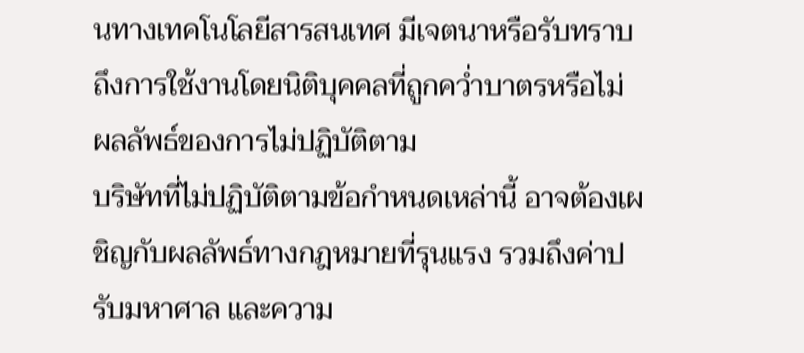นทางเทคโนโลยีสารสนเทศ มีเจตนาหรือรับทราบถึงการใช้งานโดยนิติบุคคลที่ถูกคว่ำบาตรหรือไม่
ผลลัพธ์ของการไม่ปฏิบัติตาม
บริษัทที่ไม่ปฏิบัติตามข้อกำหนดเหล่านี้ อาจต้องเผชิญกับผลลัพธ์ทางกฎหมายที่รุนแรง รวมถึงค่าปรับมหาศาล และความ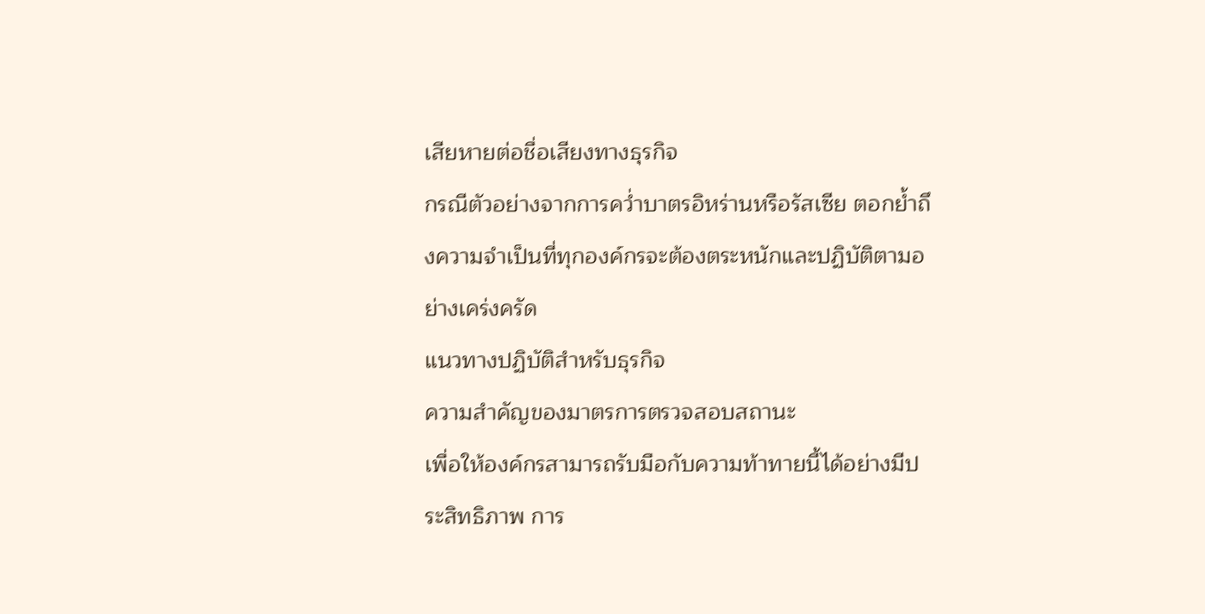เสียหายต่อชื่อเสียงทางธุรกิจ
กรณีตัวอย่างจากการคว่ำบาตรอิหร่านหรือรัสเซีย ตอกย้ำถึงความจำเป็นที่ทุกองค์กรจะต้องตระหนักและปฏิบัติตามอย่างเคร่งครัด
แนวทางปฏิบัติสำหรับธุรกิจ
ความสำคัญของมาตรการตรวจสอบสถานะ
เพื่อให้องค์กรสามารถรับมือกับความท้าทายนี้ได้อย่างมีประสิทธิภาพ การ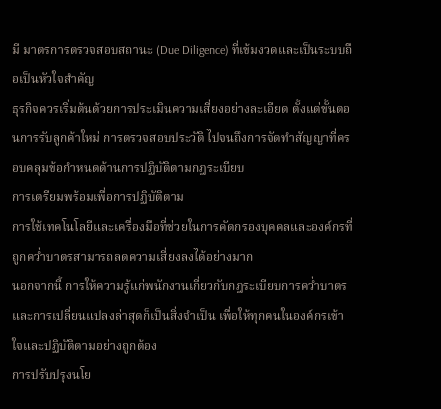มี มาตรการตรวจสอบสถานะ (Due Diligence) ที่เข้มงวดและเป็นระบบถือเป็นหัวใจสำคัญ
ธุรกิจควรเริ่มต้นด้วยการประเมินความเสี่ยงอย่างละเอียด ตั้งแต่ขั้นตอนการรับลูกค้าใหม่ การตรวจสอบประวัติ ไปจนถึงการจัดทำสัญญาที่ครอบคลุมข้อกำหนดด้านการปฏิบัติตามกฎระเบียบ
การเตรียมพร้อมเพื่อการปฏิบัติตาม
การใช้เทคโนโลยีและเครื่องมือที่ช่วยในการคัดกรองบุคคลและองค์กรที่ถูกคว่ำบาตรสามารถลดความเสี่ยงลงได้อย่างมาก
นอกจากนี้ การให้ความรู้แก่พนักงานเกี่ยวกับกฎระเบียบการคว่ำบาตรและการเปลี่ยนแปลงล่าสุดก็เป็นสิ่งจำเป็น เพื่อให้ทุกคนในองค์กรเข้าใจและปฏิบัติตามอย่างถูกต้อง
การปรับปรุงนโย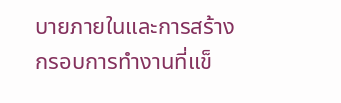บายภายในและการสร้างกรอบการทำงานที่แข็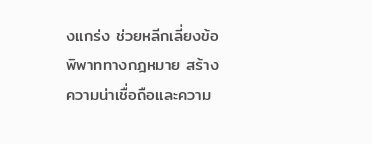งแกร่ง ช่วยหลีกเลี่ยงข้อพิพาททางกฎหมาย สร้างความน่าเชื่อถือและความ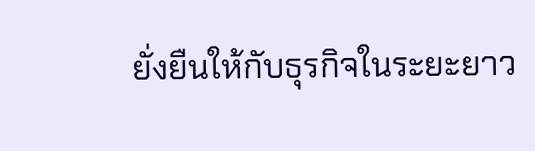ยั่งยืนให้กับธุรกิจในระยะยาว